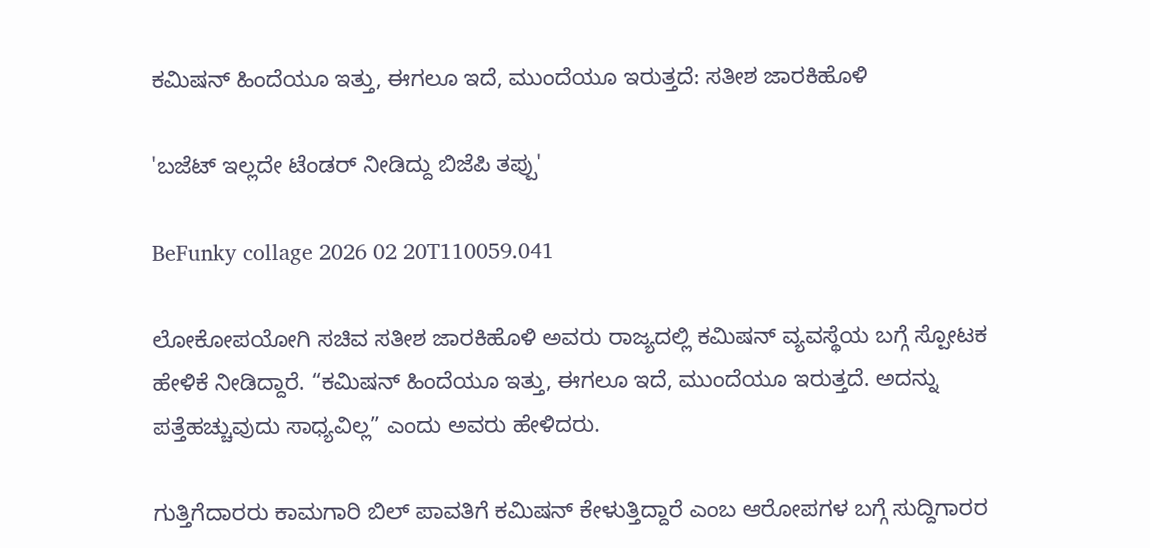ಕಮಿಷನ್ ಹಿಂದೆಯೂ ಇತ್ತು, ಈಗಲೂ ಇದೆ, ಮುಂದೆಯೂ ಇರುತ್ತದೆ: ಸತೀಶ ಜಾರಕಿಹೊಳಿ

'ಬಜೆಟ್ ಇಲ್ಲದೇ ಟೆಂಡರ್ ನೀಡಿದ್ದು ಬಿಜೆಪಿ ತಪ್ಪು'

BeFunky collage 2026 02 20T110059.041

ಲೋಕೋಪಯೋಗಿ ಸಚಿವ ಸತೀಶ ಜಾರಕಿಹೊಳಿ ಅವರು ರಾಜ್ಯದಲ್ಲಿ ಕಮಿಷನ್ ವ್ಯವಸ್ಥೆಯ ಬಗ್ಗೆ ಸ್ಪೋಟಕ ಹೇಳಿಕೆ ನೀಡಿದ್ದಾರೆ. “ಕಮಿಷನ್ ಹಿಂದೆಯೂ ಇತ್ತು, ಈಗಲೂ ಇದೆ, ಮುಂದೆಯೂ ಇರುತ್ತದೆ. ಅದನ್ನು ಪತ್ತೆಹಚ್ಚುವುದು ಸಾಧ್ಯವಿಲ್ಲ” ಎಂದು ಅವರು ಹೇಳಿದರು.

ಗುತ್ತಿಗೆದಾರರು ಕಾಮಗಾರಿ ಬಿಲ್ ಪಾವತಿಗೆ ಕಮಿಷನ್ ಕೇಳುತ್ತಿದ್ದಾರೆ ಎಂಬ ಆರೋಪಗಳ ಬಗ್ಗೆ ಸುದ್ದಿಗಾರರ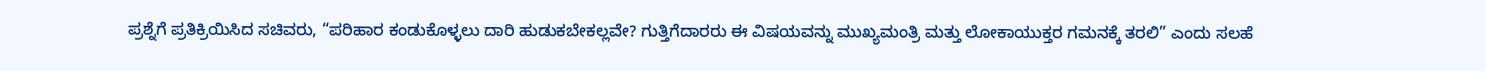ಪ್ರಶ್ನೆಗೆ ಪ್ರತಿಕ್ರಿಯಿಸಿದ ಸಚಿವರು, “ಪರಿಹಾರ ಕಂಡುಕೊಳ್ಳಲು ದಾರಿ ಹುಡುಕಬೇಕಲ್ಲವೇ? ಗುತ್ತಿಗೆದಾರರು ಈ ವಿಷಯವನ್ನು ಮುಖ್ಯಮಂತ್ರಿ ಮತ್ತು ಲೋಕಾಯುಕ್ತರ ಗಮನಕ್ಕೆ ತರಲಿ” ಎಂದು ಸಲಹೆ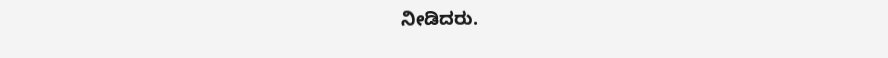ನೀಡಿದರು.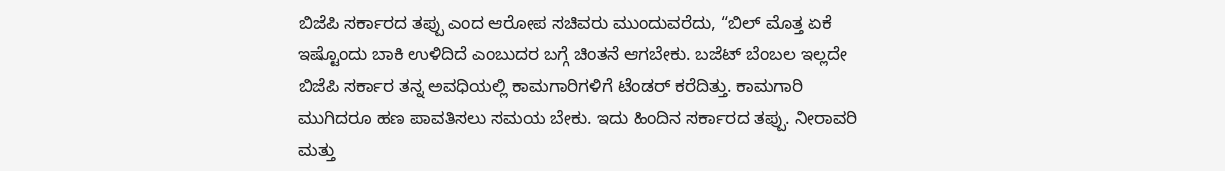ಬಿಜೆಪಿ ಸರ್ಕಾರದ ತಪ್ಪು ಎಂದ ಆರೋಪ ಸಚಿವರು ಮುಂದುವರೆದು, “ಬಿಲ್ ಮೊತ್ತ ಏಕೆ ಇಷ್ಟೊಂದು ಬಾಕಿ ಉಳಿದಿದೆ ಎಂಬುದರ ಬಗ್ಗೆ ಚಿಂತನೆ ಆಗಬೇಕು. ಬಜೆಟ್ ಬೆಂಬಲ ಇಲ್ಲದೇ ಬಿಜೆಪಿ ಸರ್ಕಾರ ತನ್ನ ಅವಧಿಯಲ್ಲಿ ಕಾಮಗಾರಿಗಳಿಗೆ ಟೆಂಡರ್ ಕರೆದಿತ್ತು. ಕಾಮಗಾರಿ ಮುಗಿದರೂ ಹಣ ಪಾವತಿಸಲು ಸಮಯ ಬೇಕು. ಇದು ಹಿಂದಿನ ಸರ್ಕಾರದ ತಪ್ಪು. ನೀರಾವರಿ ಮತ್ತು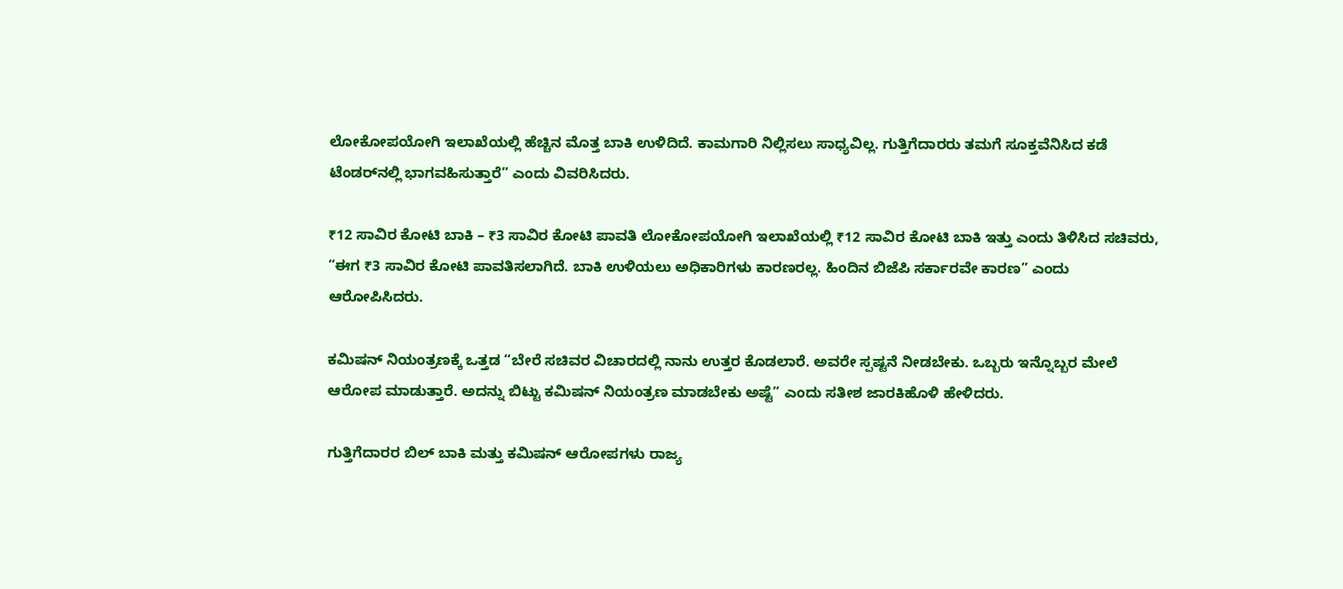ಲೋಕೋಪಯೋಗಿ ಇಲಾಖೆಯಲ್ಲಿ ಹೆಚ್ಚಿನ ಮೊತ್ತ ಬಾಕಿ ಉಳಿದಿದೆ. ಕಾಮಗಾರಿ ನಿಲ್ಲಿಸಲು ಸಾಧ್ಯವಿಲ್ಲ. ಗುತ್ತಿಗೆದಾರರು ತಮಗೆ ಸೂಕ್ತವೆನಿಸಿದ ಕಡೆ ಟೆಂಡರ್‌ನಲ್ಲಿ ಭಾಗವಹಿಸುತ್ತಾರೆ” ಎಂದು ವಿವರಿಸಿದರು.

₹12 ಸಾವಿರ ಕೋಟಿ ಬಾಕಿ – ₹3 ಸಾವಿರ ಕೋಟಿ ಪಾವತಿ ಲೋಕೋಪಯೋಗಿ ಇಲಾಖೆಯಲ್ಲಿ ₹12 ಸಾವಿರ ಕೋಟಿ ಬಾಕಿ ಇತ್ತು ಎಂದು ತಿಳಿಸಿದ ಸಚಿವರು, “ಈಗ ₹3 ಸಾವಿರ ಕೋಟಿ ಪಾವತಿಸಲಾಗಿದೆ. ಬಾಕಿ ಉಳಿಯಲು ಅಧಿಕಾರಿಗಳು ಕಾರಣರಲ್ಲ. ಹಿಂದಿನ ಬಿಜೆಪಿ ಸರ್ಕಾರವೇ ಕಾರಣ” ಎಂದು ಆರೋಪಿಸಿದರು.

ಕಮಿಷನ್ ನಿಯಂತ್ರಣಕ್ಕೆ ಒತ್ತಡ “ಬೇರೆ ಸಚಿವರ ವಿಚಾರದಲ್ಲಿ ನಾನು ಉತ್ತರ ಕೊಡಲಾರೆ. ಅವರೇ ಸ್ಪಷ್ಟನೆ ನೀಡಬೇಕು. ಒಬ್ಬರು ಇನ್ನೊಬ್ಬರ ಮೇಲೆ ಆರೋಪ ಮಾಡುತ್ತಾರೆ. ಅದನ್ನು ಬಿಟ್ಟು ಕಮಿಷನ್ ನಿಯಂತ್ರಣ ಮಾಡಬೇಕು ಅಷ್ಟೆ” ಎಂದು ಸತೀಶ ಜಾರಕಿಹೊಳಿ ಹೇಳಿದರು.

ಗುತ್ತಿಗೆದಾರರ ಬಿಲ್ ಬಾಕಿ ಮತ್ತು ಕಮಿಷನ್ ಆರೋಪಗಳು ರಾಜ್ಯ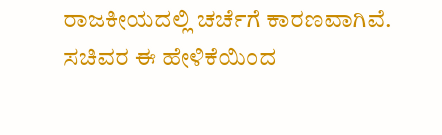ರಾಜಕೀಯದಲ್ಲಿ ಚರ್ಚೆಗೆ ಕಾರಣವಾಗಿವೆ. ಸಚಿವರ ಈ ಹೇಳಿಕೆಯಿಂದ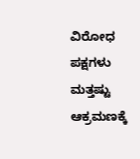ವಿರೋಧ ಪಕ್ಷಗಳು ಮತ್ತಷ್ಟು ಆಕ್ರಮಣಕ್ಕೆ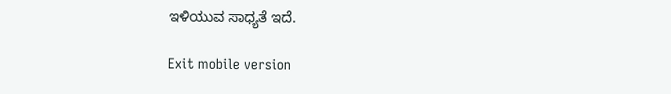ಇಳಿಯುವ ಸಾಧ್ಯತೆ ಇದೆ.

Exit mobile version